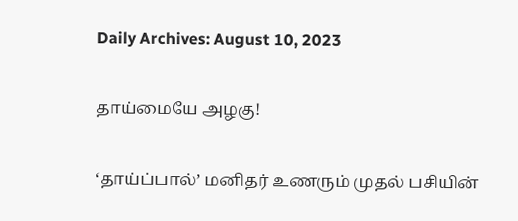Daily Archives: August 10, 2023

தாய்மையே அழகு!

‘தாய்ப்பால்’ மனிதர் உணரும் முதல் பசியின்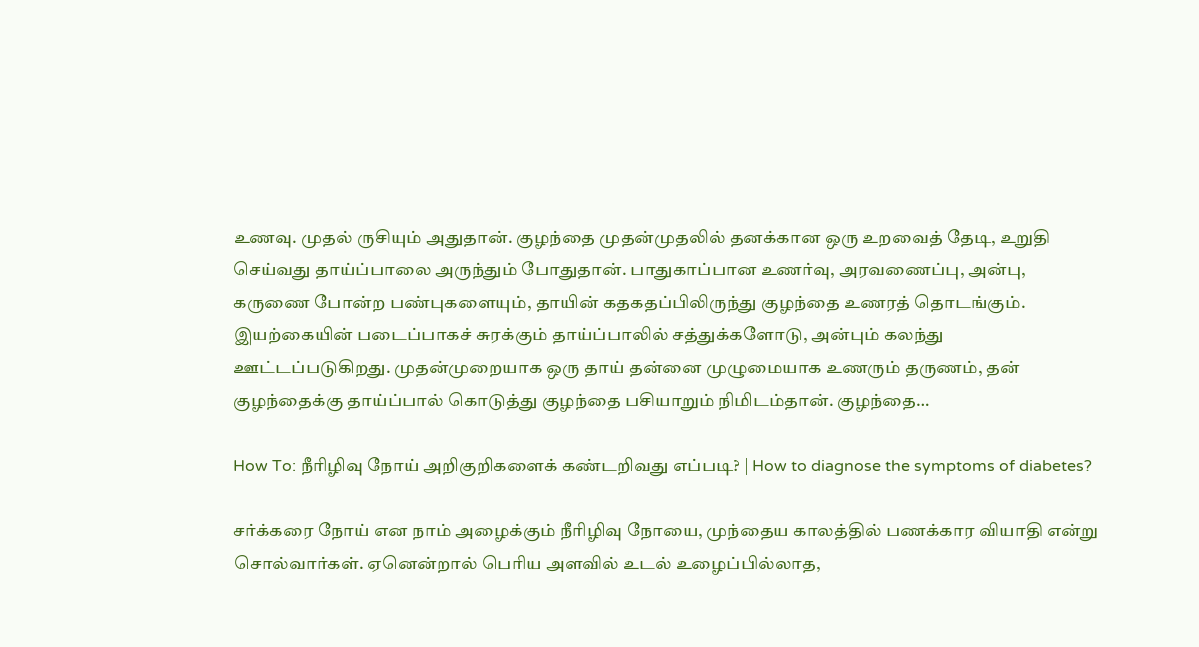உணவு. முதல் ருசியும் அதுதான். குழந்தை முதன்முதலில் தனக்கான ஒரு உறவைத் தேடி, உறுதி செய்வது தாய்ப்பாலை அருந்தும் போதுதான். பாதுகாப்பான உணர்வு, அரவணைப்பு, அன்பு, கருணை போன்ற பண்புகளையும், தாயின் கதகதப்பிலிருந்து குழந்தை உணரத் தொடங்கும். இயற்கையின் படைப்பாகச் சுரக்கும் தாய்ப்பாலில் சத்துக்களோடு, அன்பும் கலந்து ஊட்டப்படுகிறது. முதன்முறையாக ஒரு தாய் தன்னை முழுமையாக உணரும் தருணம், தன் குழந்தைக்கு தாய்ப்பால் கொடுத்து குழந்தை பசியாறும் நிமிடம்தான். குழந்தை…

How To: நீரிழிவு நோய் அறிகுறிகளைக் கண்டறிவது எப்படி? | How to diagnose the symptoms of diabetes?

சர்க்கரை நோய் என நாம் அழைக்கும் நீரிழிவு நோயை, முந்தைய காலத்தில் பணக்கார வியாதி என்று சொல்வார்கள். ஏனென்றால் பெரிய அளவில் உடல் உழைப்பில்லாத,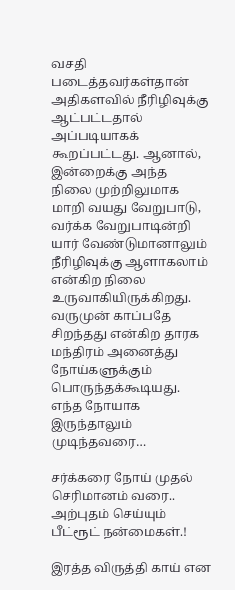வசதி படைத்தவர்கள்தான் அதிகளவில் நீரிழிவுக்கு ஆட்பட்டதால் அப்படியாகக் கூறப்பட்டது. ஆனால், இன்றைக்கு அந்த நிலை முற்றிலுமாக மாறி வயது வேறுபாடு, வர்க்க வேறுபாடின்றி யார் வேண்டுமானாலும் நீரிழிவுக்கு ஆளாகலாம் என்கிற நிலை உருவாகியிருக்கிறது. வருமுன் காப்பதே சிறந்தது என்கிற தாரக மந்திரம் அனைத்து நோய்களுக்கும் பொருந்தக்கூடியது. எந்த நோயாக இருந்தாலும் முடிந்தவரை…

சர்க்கரை நோய் முதல் செரிமானம் வரை.. அற்புதம் செய்யும் பீட்ரூட் நன்மைகள்.!

இரத்த விருத்தி காய் என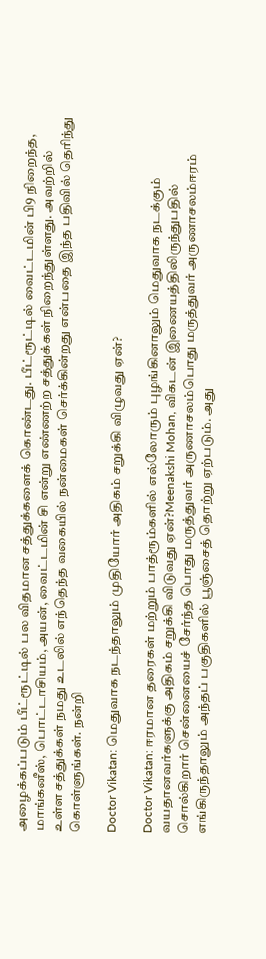அழைக்கப்படும் பீட்ரூட்டில் பல விதமான சத்துக்களைக் கொண்டது. பீட்ரூட்டில் வைட்டமின் பி9 நிறைந்த, மாங்கனீஸ், பொட்டாசியம், அயன், வைட்டமின் சி என்று எண்ணற்ற சத்துக்கள் நிறைந்துள்ளது. அவற்றில் உள்ள சத்துக்கள் நமது உடலில் எந்தெந்த வகையில் நன்மைகள் செர்க்கின்றது என்பதை இந்த பதிவில் தெரிந்து கொள்ளுங்கள். நன்றி

Doctor Vikatan: மெதுவாக நடந்தாலும் முதியோர் அதிகம் சறுக்கி விழுவது ஏன்?

Doctor Vikatan: ஈரமான தரைகள் மற்றும் பாத்ரூம்களில் எல்லோரும் புழங்கினாலும் மெதுவாக நடக்கும் வயதானவர்களுக்கு அதிகம் சறுக்கி விடுவது ஏன்?Meenakshi Mohan, விகடன் இணையத்திலிருந்துபதில் சொல்கிறார் சென்னையைச் சேர்ந்த பொது மருத்துவர் அருணாசலம்பொது மருத்துவர் அருணாசலம்ஈரம் எங்கிருந்தாலும் அந்தப் பகுதிகளில் பூஞ்சைத் தொற்று ஏற்படும். அது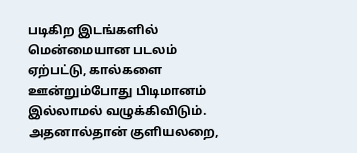படிகிற இடங்களில் மென்மையான படலம் ஏற்பட்டு, கால்களை ஊன்றும்போது பிடிமானம் இல்லாமல் வழுக்கிவிடும். அதனால்தான் குளியலறை,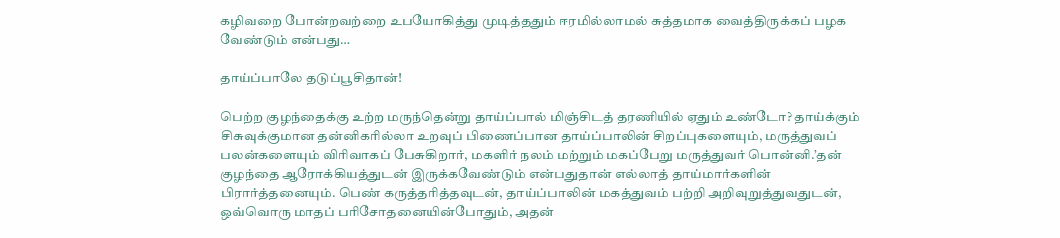கழிவறை போன்றவற்றை உபயோகித்து முடித்ததும் ஈரமில்லாமல் சுத்தமாக வைத்திருக்கப் பழக வேண்டும் என்பது…

தாய்ப்பாலே தடுப்பூசிதான்!

பெற்ற குழந்தைக்கு உற்ற மருந்தென்று தாய்ப்பால் மிஞ்சிடத் தரணியில் ஏதும் உண்டோ? தாய்க்கும் சிசுவுக்குமான தன்னிகரில்லா உறவுப் பிணைப்பான தாய்ப்பாலின் சிறப்புகளையும், மருத்துவப் பலன்களையும் விரிவாகப் பேசுகிறார், மகளிர் நலம் மற்றும் மகப்பேறு மருத்துவர் பொன்னி.’தன் குழந்தை ஆரோக்கியத்துடன் இருக்கவேண்டும் என்பதுதான் எல்லாத் தாய்மார்களின் பிரார்த்தனையும். பெண் கருத்தரித்தவுடன், தாய்ப்பாலின் மகத்துவம் பற்றி அறிவுறுத்துவதுடன், ஒவ்வொரு மாதப் பரிசோதனையின்போதும், அதன்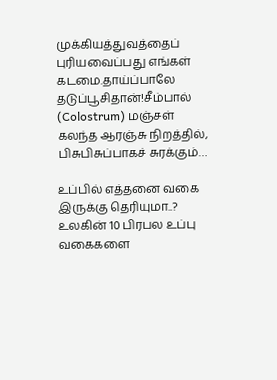முக்கியத்துவத்தைப் புரியவைப்பது எங்கள் கடமை.தாய்ப்பாலே தடுப்பூசிதான்!சீம்பால் (Colostrum) மஞ்சள் கலந்த ஆரஞ்சு நிறத்தில், பிசுபிசுப்பாகச் சுரக்கும்…

உப்பில் எத்தனை வகை இருக்கு தெரியுமா..? உலகின் 10 பிரபல உப்பு வகைகளை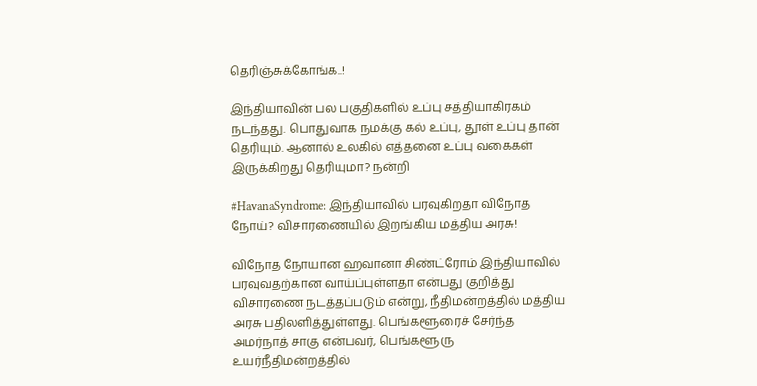தெரிஞ்சுக்கோங்க..!

இந்தியாவின் பல பகுதிகளில் உப்பு சத்தியாகிரகம் நடந்தது. பொதுவாக நமக்கு கல் உப்பு, தூள் உப்பு தான் தெரியும். ஆனால் உலகில் எத்தனை உப்பு வகைகள் இருக்கிறது தெரியுமா? நன்றி

#HavanaSyndrome: இந்தியாவில் பரவுகிறதா விநோத நோய்? விசாரணையில் இறங்கிய மத்திய அரசு!

விநோத நோயான ஹவானா சிண்ட்ரோம் இந்தியாவில் பரவுவதற்கான வாய்ப்புள்ளதா என்பது குறித்து விசாரணை நடத்தப்படும் என்று, நீதிமன்றத்தில் மத்திய அரசு பதிலளித்துள்ளது. பெங்களூரைச் சேர்ந்த அமர்நாத் சாகு என்பவர், பெங்களூரு உயர்நீதிமன்றத்தில்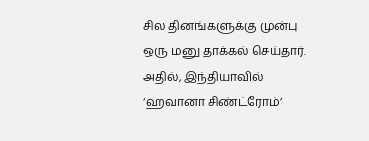சில தினங்களுக்கு முன்பு ஒரு மனு தாக்கல் செய்தார். அதில், இந்தியாவில் ‘ஹவானா சிண்ட்ரோம்’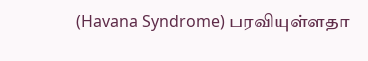(Havana Syndrome) பரவியுள்ளதா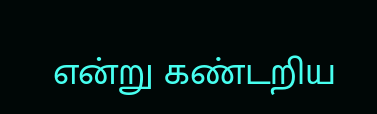என்று கண்டறிய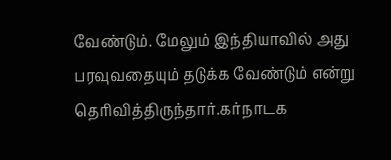வேண்டும். மேலும் இந்தியாவில் அது பரவுவதையும் தடுக்க வேண்டும் என்று தெரிவித்திருந்தார்.கர்நாடக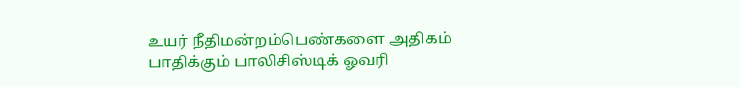உயர் நீதிமன்றம்பெண்களை அதிகம் பாதிக்கும் பாலிசிஸ்டிக் ஓவரி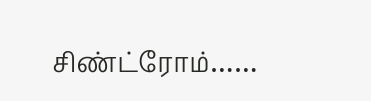சிண்ட்ரோம்……